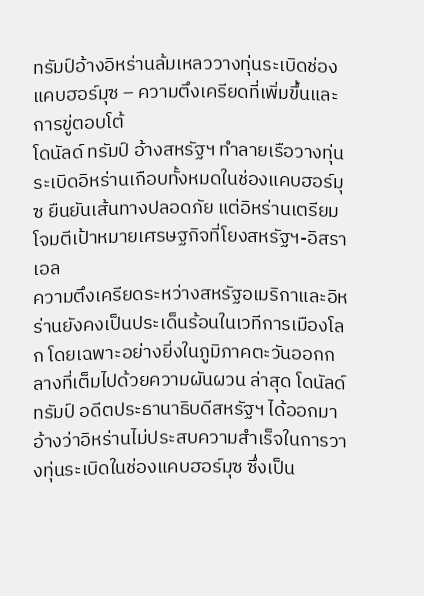ทรัมป์อ้างอิหร่านล้มเหลววางทุ่นระเบิดช่องแคบฮอร์มุซ – ความตึงเครียดที่เพิ่มขึ้นและการขู่ตอบโต้
โดนัลด์ ทรัมป์ อ้างสหรัฐฯ ทำลายเรือวางทุ่นระเบิดอิหร่านเกือบทั้งหมดในช่องแคบฮอร์มุซ ยืนยันเส้นทางปลอดภัย แต่อิหร่านเตรียมโจมตีเป้าหมายเศรษฐกิจที่โยงสหรัฐฯ-อิสราเอล
ความตึงเครียดระหว่างสหรัฐอเมริกาและอิหร่านยังคงเป็นประเด็นร้อนในเวทีการเมืองโลก โดยเฉพาะอย่างยิ่งในภูมิภาคตะวันออกกลางที่เต็มไปด้วยความผันผวน ล่าสุด โดนัลด์ ทรัมป์ อดีตประธานาธิบดีสหรัฐฯ ได้ออกมาอ้างว่าอิหร่านไม่ประสบความสำเร็จในการวางทุ่นระเบิดในช่องแคบฮอร์มุซ ซึ่งเป็น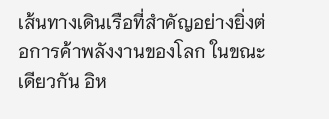เส้นทางเดินเรือที่สำคัญอย่างยิ่งต่อการค้าพลังงานของโลก ในขณะเดียวกัน อิห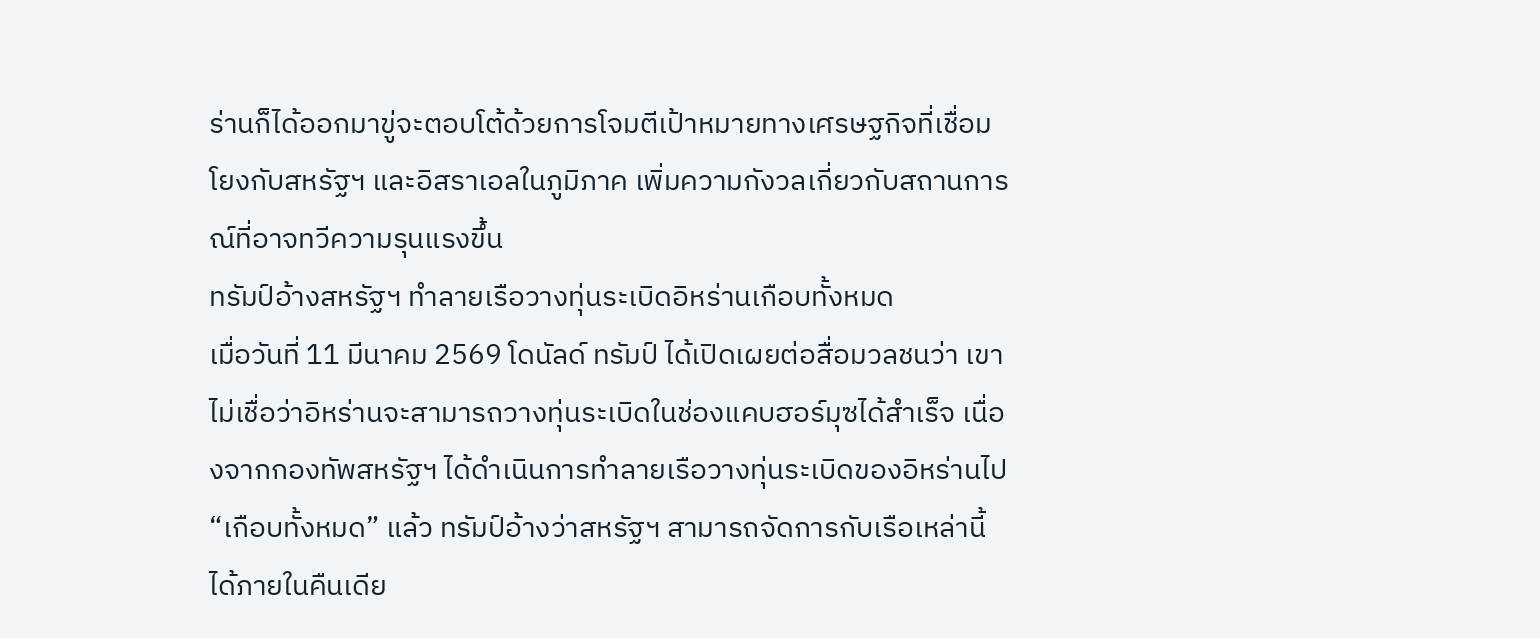ร่านก็ได้ออกมาขู่จะตอบโต้ด้วยการโจมตีเป้าหมายทางเศรษฐกิจที่เชื่อมโยงกับสหรัฐฯ และอิสราเอลในภูมิภาค เพิ่มความกังวลเกี่ยวกับสถานการณ์ที่อาจทวีความรุนแรงขึ้น
ทรัมป์อ้างสหรัฐฯ ทำลายเรือวางทุ่นระเบิดอิหร่านเกือบทั้งหมด
เมื่อวันที่ 11 มีนาคม 2569 โดนัลด์ ทรัมป์ ได้เปิดเผยต่อสื่อมวลชนว่า เขาไม่เชื่อว่าอิหร่านจะสามารถวางทุ่นระเบิดในช่องแคบฮอร์มุซได้สำเร็จ เนื่องจากกองทัพสหรัฐฯ ได้ดำเนินการทำลายเรือวางทุ่นระเบิดของอิหร่านไป “เกือบทั้งหมด” แล้ว ทรัมป์อ้างว่าสหรัฐฯ สามารถจัดการกับเรือเหล่านี้ได้ภายในคืนเดีย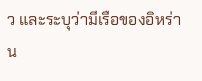ว และระบุว่ามีเรือของอิหร่าน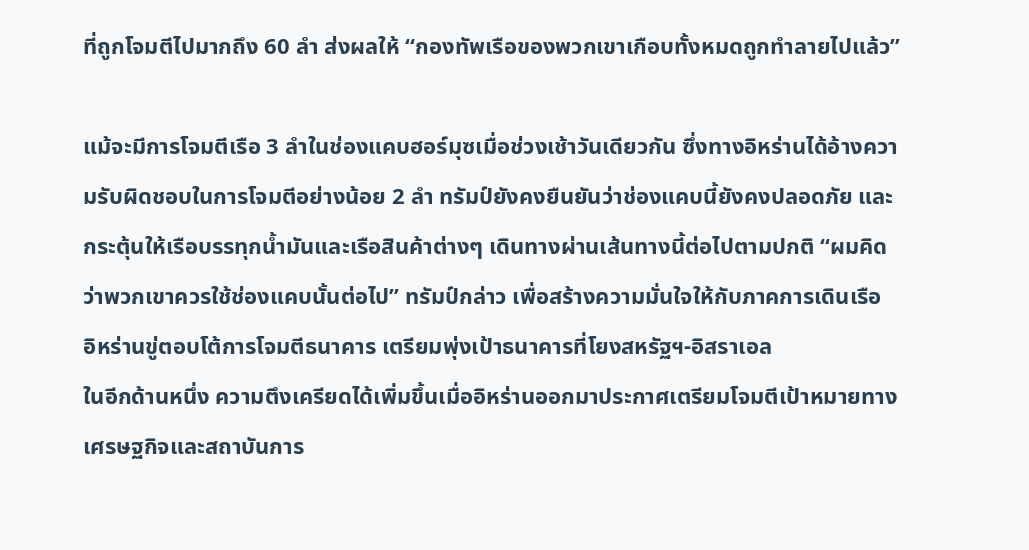ที่ถูกโจมตีไปมากถึง 60 ลำ ส่งผลให้ “กองทัพเรือของพวกเขาเกือบทั้งหมดถูกทำลายไปแล้ว”

แม้จะมีการโจมตีเรือ 3 ลำในช่องแคบฮอร์มุซเมื่อช่วงเช้าวันเดียวกัน ซึ่งทางอิหร่านได้อ้างความรับผิดชอบในการโจมตีอย่างน้อย 2 ลำ ทรัมป์ยังคงยืนยันว่าช่องแคบนี้ยังคงปลอดภัย และกระตุ้นให้เรือบรรทุกน้ำมันและเรือสินค้าต่างๆ เดินทางผ่านเส้นทางนี้ต่อไปตามปกติ “ผมคิดว่าพวกเขาควรใช้ช่องแคบนั้นต่อไป” ทรัมป์กล่าว เพื่อสร้างความมั่นใจให้กับภาคการเดินเรือ
อิหร่านขู่ตอบโต้การโจมตีธนาคาร เตรียมพุ่งเป้าธนาคารที่โยงสหรัฐฯ-อิสราเอล
ในอีกด้านหนึ่ง ความตึงเครียดได้เพิ่มขึ้นเมื่ออิหร่านออกมาประกาศเตรียมโจมตีเป้าหมายทางเศรษฐกิจและสถาบันการ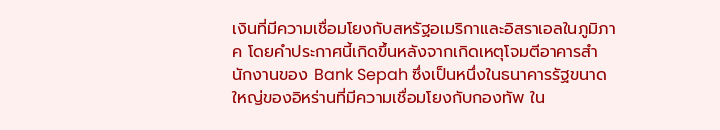เงินที่มีความเชื่อมโยงกับสหรัฐอเมริกาและอิสราเอลในภูมิภาค โดยคำประกาศนี้เกิดขึ้นหลังจากเกิดเหตุโจมตีอาคารสำนักงานของ Bank Sepah ซึ่งเป็นหนึ่งในธนาคารรัฐขนาดใหญ่ของอิหร่านที่มีความเชื่อมโยงกับกองทัพ ใน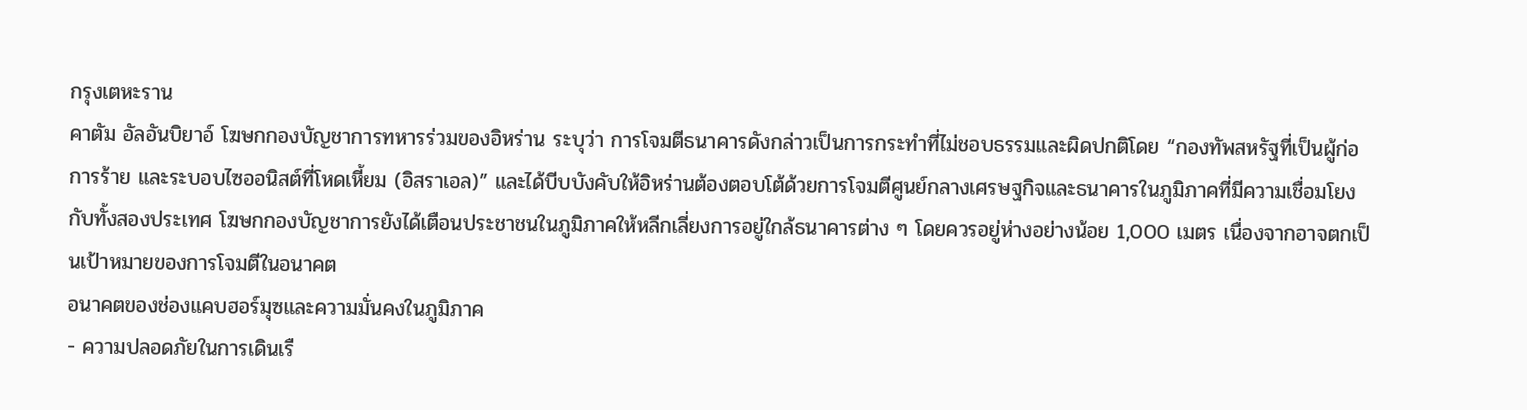กรุงเตหะราน
คาตัม อัลอันบิยาอ์ โฆษกกองบัญชาการทหารร่วมของอิหร่าน ระบุว่า การโจมตีธนาคารดังกล่าวเป็นการกระทำที่ไม่ชอบธรรมและผิดปกติโดย “กองทัพสหรัฐที่เป็นผู้ก่อการร้าย และระบอบไซออนิสต์ที่โหดเหี้ยม (อิสราเอล)” และได้บีบบังคับให้อิหร่านต้องตอบโต้ด้วยการโจมตีศูนย์กลางเศรษฐกิจและธนาคารในภูมิภาคที่มีความเชื่อมโยงกับทั้งสองประเทศ โฆษกกองบัญชาการยังได้เตือนประชาชนในภูมิภาคให้หลีกเลี่ยงการอยู่ใกล้ธนาคารต่าง ๆ โดยควรอยู่ห่างอย่างน้อย 1,000 เมตร เนื่องจากอาจตกเป็นเป้าหมายของการโจมตีในอนาคต
อนาคตของช่องแคบฮอร์มุซและความมั่นคงในภูมิภาค
- ความปลอดภัยในการเดินเรื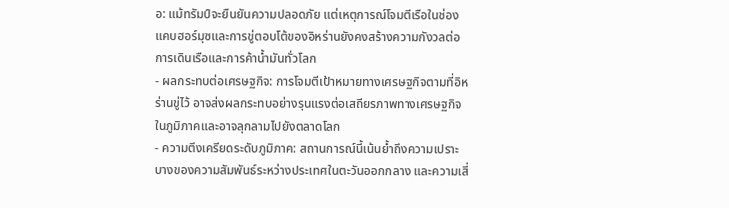อ: แม้ทรัมป์จะยืนยันความปลอดภัย แต่เหตุการณ์โจมตีเรือในช่องแคบฮอร์มุซและการขู่ตอบโต้ของอิหร่านยังคงสร้างความกังวลต่อการเดินเรือและการค้าน้ำมันทั่วโลก
- ผลกระทบต่อเศรษฐกิจ: การโจมตีเป้าหมายทางเศรษฐกิจตามที่อิหร่านขู่ไว้ อาจส่งผลกระทบอย่างรุนแรงต่อเสถียรภาพทางเศรษฐกิจในภูมิภาคและอาจลุกลามไปยังตลาดโลก
- ความตึงเครียดระดับภูมิภาค: สถานการณ์นี้เน้นย้ำถึงความเปราะบางของความสัมพันธ์ระหว่างประเทศในตะวันออกกลาง และความเสี่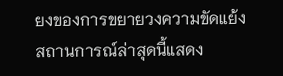ยงของการขยายวงความขัดแย้ง
สถานการณ์ล่าสุดนี้แสดง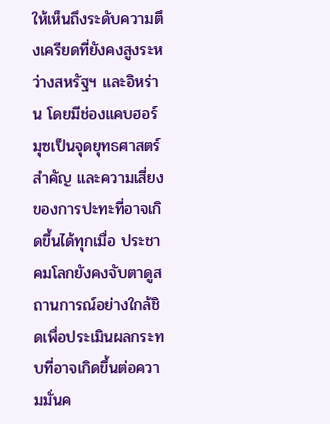ให้เห็นถึงระดับความตึงเครียดที่ยังคงสูงระหว่างสหรัฐฯ และอิหร่าน โดยมีช่องแคบฮอร์มุซเป็นจุดยุทธศาสตร์สำคัญ และความเสี่ยงของการปะทะที่อาจเกิดขึ้นได้ทุกเมื่อ ประชาคมโลกยังคงจับตาดูสถานการณ์อย่างใกล้ชิดเพื่อประเมินผลกระทบที่อาจเกิดขึ้นต่อความมั่นค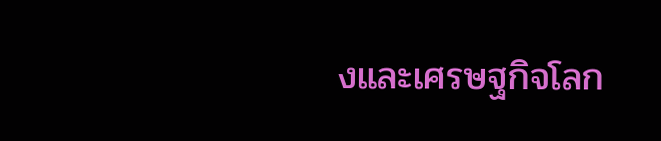งและเศรษฐกิจโลก